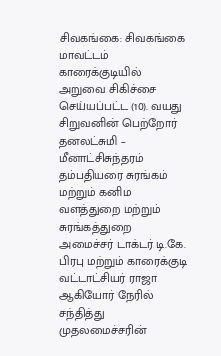சிவகங்கை: சிவகங்கை மாவட்டம் காரைக்குடியில் அறுவை சிகிச்சை செய்யப்பட்ட (10). வயது சிறுவனின் பெற்றோர் தனலட்சுமி – மீனாட்சிசுந்தரம் தம்பதியரை சுரங்கம் மற்றும் கனிம வளத்துறை மற்றும் சுரங்கத்துறை அமைச்சர் டாக்டர் டி.கே. பிரபு மற்றும் காரைக்குடி வட்டாட்சியர் ராஜா ஆகியோர் நேரில் சந்தித்து
முதலமைச்சரின்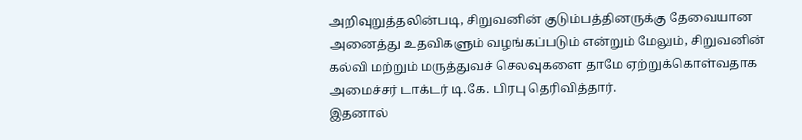அறிவுறுத்தலின்படி, சிறுவனின் குடும்பத்தினருக்கு தேவையான அனைத்து உதவிகளும் வழங்கப்படும் என்றும் மேலும், சிறுவனின் கல்வி மற்றும் மருத்துவச் செலவுகளை தாமே ஏற்றுக்கொள்வதாக அமைச்சர் டாக்டர் டி.கே. பிரபு தெரிவித்தார்.
இதனால்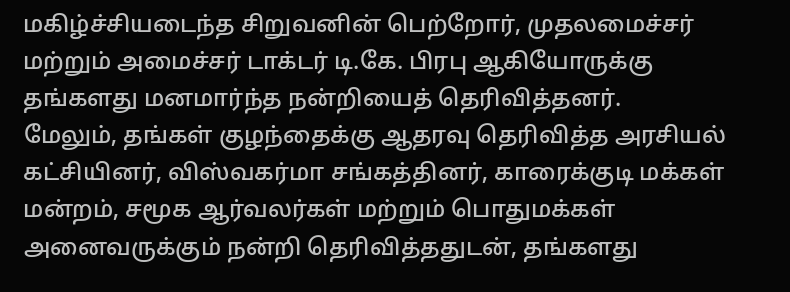மகிழ்ச்சியடைந்த சிறுவனின் பெற்றோர், முதலமைச்சர் மற்றும் அமைச்சர் டாக்டர் டி.கே. பிரபு ஆகியோருக்கு தங்களது மனமார்ந்த நன்றியைத் தெரிவித்தனர்.
மேலும், தங்கள் குழந்தைக்கு ஆதரவு தெரிவித்த அரசியல் கட்சியினர், விஸ்வகர்மா சங்கத்தினர், காரைக்குடி மக்கள் மன்றம், சமூக ஆர்வலர்கள் மற்றும் பொதுமக்கள் அனைவருக்கும் நன்றி தெரிவித்ததுடன், தங்களது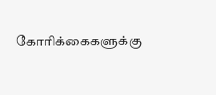கோரிக்கைகளுக்கு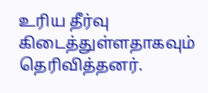உரிய தீர்வு கிடைத்துள்ளதாகவும் தெரிவித்தனர்.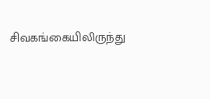சிவகங்கையிலிருந்து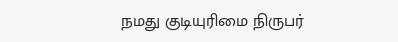நமது குடியுரிமை நிருபர்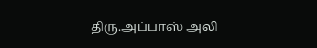திரு.அப்பாஸ் அலி